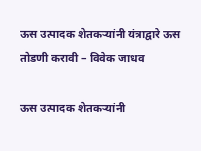ऊस उत्पादक शेतकऱ्यांनी यंत्राद्वारे ऊस तोडणी करावी – विवेक जाधव

ऊस उत्पादक शेतकऱ्यांनी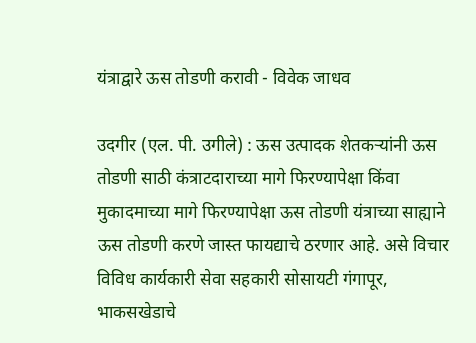यंत्राद्वारे ऊस तोडणी करावी - विवेक जाधव

उदगीर (एल. पी. उगीले) : ऊस उत्पादक शेतकऱ्यांनी ऊस तोडणी साठी कंत्राटदाराच्या मागे फिरण्यापेक्षा किंवा मुकादमाच्या मागे फिरण्यापेक्षा ऊस तोडणी यंत्राच्या साह्याने ऊस तोडणी करणे जास्त फायद्याचे ठरणार आहे. असे विचार विविध कार्यकारी सेवा सहकारी सोसायटी गंगापूर, भाकसखेडाचे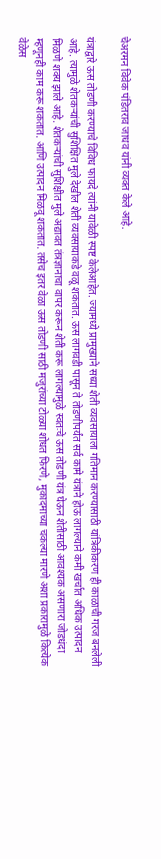चेअरमन विवेक पंडितराव जाधव यांनी व्यक्त केले आहे.

यंत्राद्वारे ऊस तोडणी करण्याचे विविध फायदे त्यांनी यावेळी स्पष्ट केलेआहेत. ज्यामध्ये प्रामुख्याने सध्या शेती व्यवसायाला गतिमान करण्यासाठी यांत्रिकीकरण ही काळाची गरज बनलेली आहे. त्यामुळे शेतकऱ्यांची सुशिक्षित मुले देखील शेती व्यवसायाकडे वळू शकतात. ऊस लागवडी पासून ते तोडणीपर्यंत सर्व कामे यंत्राने होऊ लागल्याने कमी खर्चात अधिक उत्पादन मिळणे शक्य झाले आहे. शेतकऱ्यांची सुशिक्षीत मुले अद्यावत तंत्रज्ञानाचा वापर करून शेती करू लागल्यामुळे स्वतःचे ऊस तोडणी यंत्र घेऊन शेतीसाठी आवश्यक असणारा जोडधंदा म्हणूनही काम करू शकतात. आणि उत्पादन मिळवू शकतात. तसेच इतर वेळा ऊस तोडणी साठी मजुरांच्या टोळ्या शोधत फिरणे, मुकादमाच्या चकल्या मारणे अशा प्रकारामुळे कित्येक वेळेस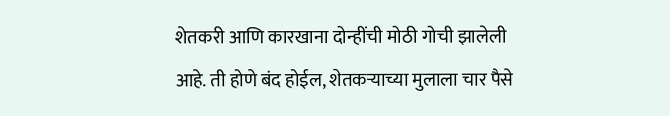शेतकरी आणि कारखाना दोन्हींची मोठी गोची झालेली आहे. ती होणे बंद होईल, शेतकऱ्याच्या मुलाला चार पैसे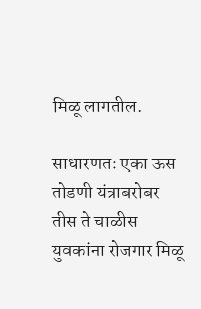मिळू लागतील.

साधारणतः एका ऊस तोडणी यंत्राबरोबर तीस ते चाळीस युवकांना रोजगार मिळू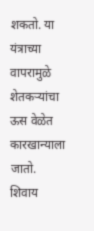शकतो. या यंत्राच्या वापरामुळे शेतकऱ्यांचा ऊस वेळेत कारखान्याला जातो. शिवाय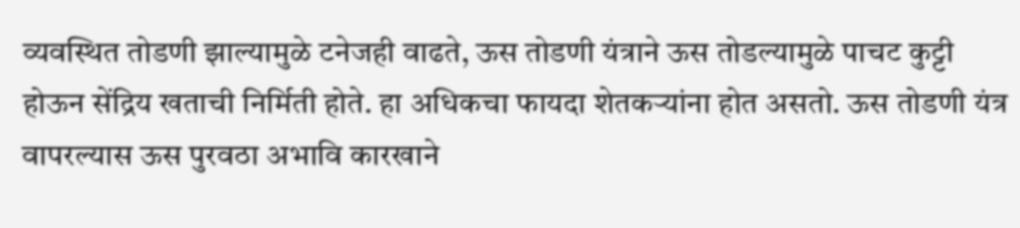व्यवस्थित तोडणी झाल्यामुळे टनेजही वाढते, ऊस तोडणी यंत्राने ऊस तोडल्यामुळे पाचट कुट्टी होऊन सेंद्रिय खताची निर्मिती होते. हा अधिकचा फायदा शेतकऱ्यांना होत असतो. ऊस तोडणी यंत्र वापरल्यास ऊस पुरवठा अभावि कारखाने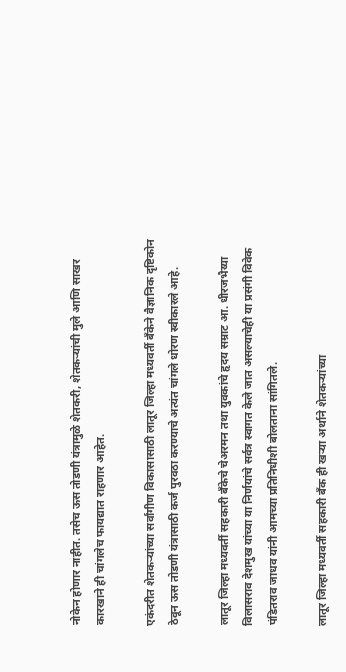नोकेन होणार नाहीत. तसेच ऊस तोडणी यंत्रामुळे शेतकरी, शेतकऱ्यांची मुले आणि साखर कारखाने ही चांगलेच फायद्यात राहणार आहेत.

एकंदरीत शेतकऱ्यांच्या सर्वांगीण विकासासाठी लातूर जिल्हा मध्यवर्ती बँकेने वैज्ञानिक दृष्टिकोन ठेवून ऊस तोडणी यंत्रासाठी कर्ज पुरवठा करण्याचे अत्यंत चांगले धोरण स्वीकारले आहे.

लातूर जिल्हा मध्यवर्ती सहकारी बँकेचे चेअरमन तथा युवकांचे हृदय सम्राट आ. धीरजभैय्या विलासराव देशमुख यांच्या या निर्णयांचे सर्वत्र स्वागत केले जात असल्याचेही या प्रसंगी विवेक पंडितराव जाधव यांनी आमच्या प्रतिनिधीशी बोलताना सांगितले.

लातूर जिल्हा मध्यवर्ती सहकारी बँक ही खऱ्या अर्थाने शेतकऱ्यांच्या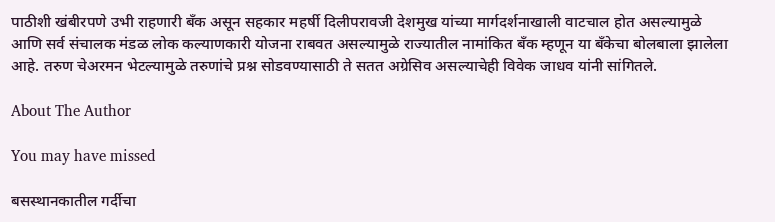पाठीशी खंबीरपणे उभी राहणारी बँक असून सहकार महर्षी दिलीपरावजी देशमुख यांच्या मार्गदर्शनाखाली वाटचाल होत असल्यामुळे आणि सर्व संचालक मंडळ लोक कल्याणकारी योजना राबवत असल्यामुळे राज्यातील नामांकित बँक म्हणून या बँकेचा बोलबाला झालेला आहे. तरुण चेअरमन भेटल्यामुळे तरुणांचे प्रश्न सोडवण्यासाठी ते सतत अग्रेसिव असल्याचेही विवेक जाधव यांनी सांगितले.

About The Author

You may have missed

बसस्थानकातील गर्दीचा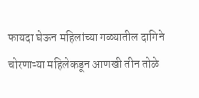फायदा घेऊन महिलांच्या गळ्यातील दागिने चोरणाऱ्या महिलेकडून आणखी तीन तोळे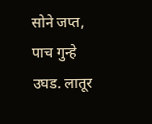सोने जप्त, पाच गुन्हे उघड. लातूर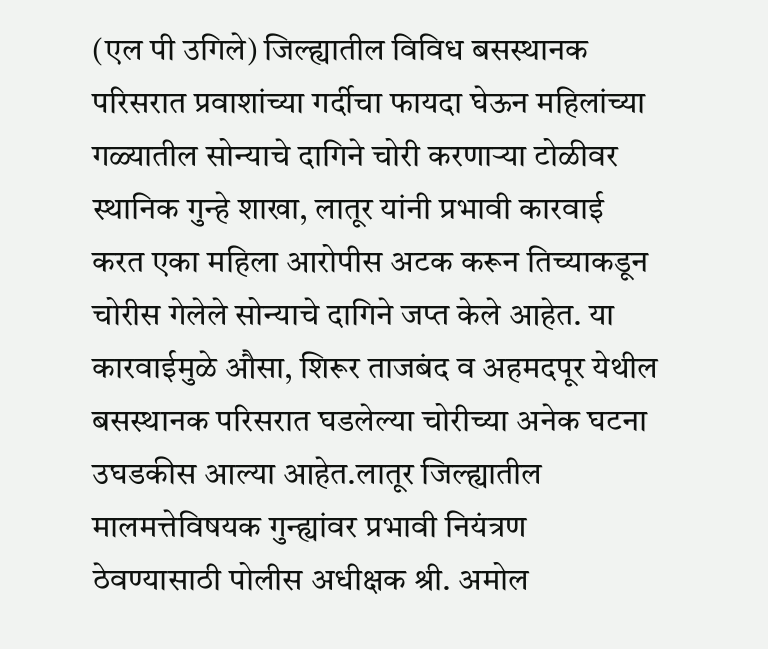(एल पी उगिले) जिल्ह्यातील विविध बसस्थानक परिसरात प्रवाशांच्या गर्दीचा फायदा घेऊन महिलांच्या गळ्यातील सोन्याचे दागिने चोरी करणाऱ्या टोळीवर स्थानिक गुन्हे शाखा, लातूर यांनी प्रभावी कारवाई करत एका महिला आरोपीस अटक करून तिच्याकडून चोरीस गेलेले सोन्याचे दागिने जप्त केले आहेत. या कारवाईमुळे औसा, शिरूर ताजबंद व अहमदपूर येथील बसस्थानक परिसरात घडलेल्या चोरीच्या अनेक घटना उघडकीस आल्या आहेत.लातूर जिल्ह्यातील मालमत्तेविषयक गुन्ह्यांवर प्रभावी नियंत्रण ठेवण्यासाठी पोलीस अधीक्षक श्री. अमोल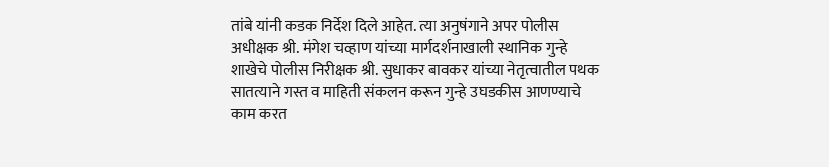तांबे यांनी कडक निर्देश दिले आहेत. त्या अनुषंगाने अपर पोलीस अधीक्षक श्री. मंगेश चव्हाण यांच्या मार्गदर्शनाखाली स्थानिक गुन्हे शाखेचे पोलीस निरीक्षक श्री. सुधाकर बावकर यांच्या नेतृत्वातील पथक सातत्याने गस्त व माहिती संकलन करून गुन्हे उघडकीस आणण्याचे काम करत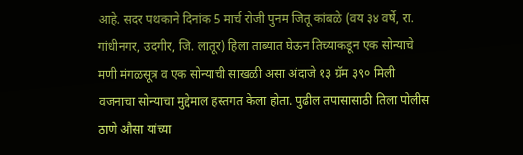आहे. सदर पथकाने दिनांक 5 मार्च रोजी पुनम जितू कांबळे (वय ३४ वर्षे, रा. गांधीनगर, उदगीर, जि. लातूर) हिला ताब्यात घेऊन तिच्याकडून एक सोन्याचे मणी मंगळसूत्र व एक सोन्याची साखळी असा अंदाजे १३ ग्रॅम ३९० मिली वजनाचा सोन्याचा मुद्देमाल हस्तगत केला होता. पुढील तपासासाठी तिला पोलीस ठाणे औसा यांच्या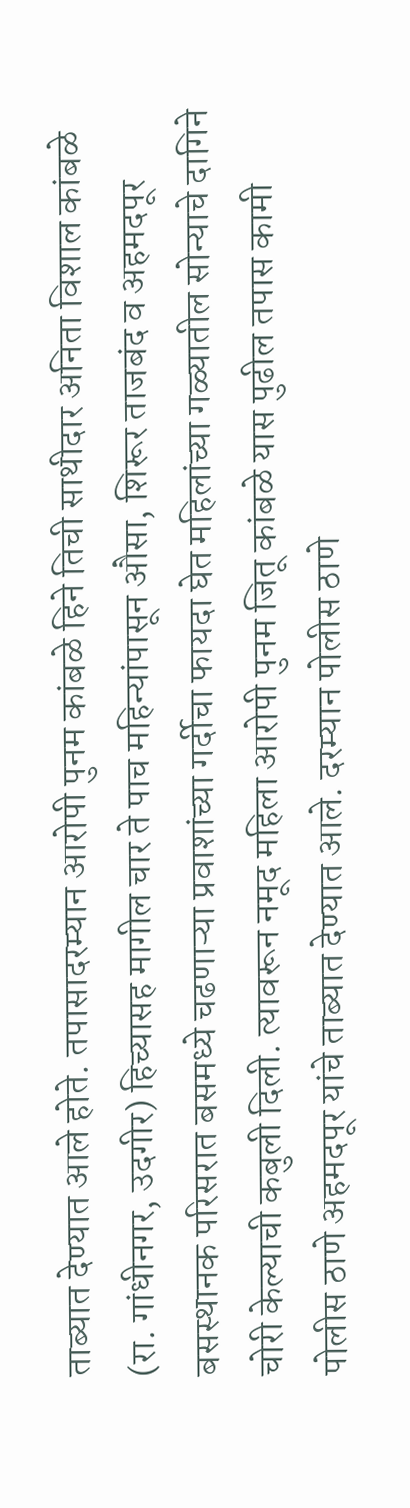ताब्यात देण्यात आले होते. तपासादरम्यान आरोपी पुनम कांबळे हिने तिची साथीदार अनिता विशाल कांबळे (रा. गांधीनगर, उदगीर) हिच्यासह मागील चार ते पाच महिन्यांपासून औसा, शिरूर ताजबंद व अहमदपूर बसस्थानक परिसरात बसमध्ये चढणाऱ्या प्रवाशांच्या गर्दीचा फायदा घेत महिलांच्या गळ्यातील सोन्याचे दागिने चोरी केल्याची कबुली दिली. त्यावरून नमूद महिला आरोपी पुनम जितू कांबळे यास पुढील तपास कामी पोलीस ठाणे अहमदपूर यांचे ताब्यात देण्यात आले. दरम्यान पोलीस ठाणे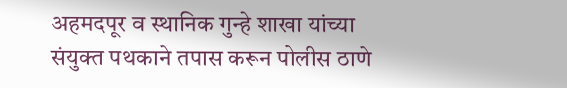अहमदपूर व स्थानिक गुन्हे शाखा यांच्या संयुक्त पथकाने तपास करून पोलीस ठाणे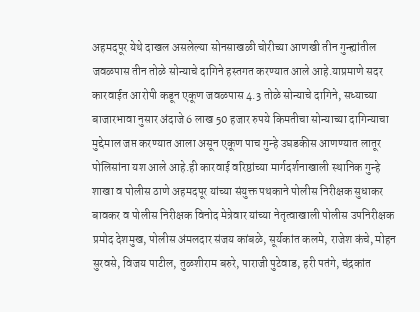अहमदपूर येथे दाखल असलेल्या सोनसाखळी चोरीच्या आणखी तीन गुन्ह्यांतील जवळपास तीन तोळे सोन्याचे दागिने हस्तगत करण्यात आले आहे.याप्रमाणे सदर कारवाईत आरोपी कडून एकूण जवळपास 4.3 तोळे सोन्याचे दागिने, सध्याच्या बाजारभावा नुसार अंदाजे 6 लाख 50 हजार रुपये किमतीचा सोन्याच्या दागिन्याचा मुद्देमाल जप्त करण्यात आला असून एकूण पाच गुन्हे उघडकीस आणण्यात लातूर पोलिसांना यश आले आहे.ही कारवाई वरिष्ठांच्या मार्गदर्शनाखाली स्थानिक गुन्हे शाखा व पोलीस ठाणे अहमदपूर यांच्या संयुक्त पथकाने पोलीस निरीक्षक सुधाकर बावकर व पोलीस निरीक्षक विनोद मेत्रेवार यांच्या नेतृत्वाखाली पोलीस उपनिरीक्षक प्रमोद देशमुख, पोलीस अंमलदार संजय कांबळे, सूर्यकांत कलमे, राजेश कंचे, मोहन सुरवसे, विजय पाटील, तुळशीराम बरुरे, पाराजी पुटेवाड, हरी पतंगे, चंद्रकांत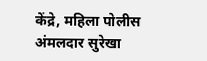केंद्रे, महिला पोलीस अंमलदार सुरेखा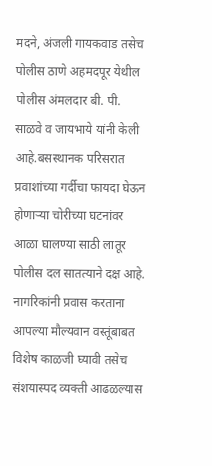मदने, अंजली गायकवाड तसेच पोलीस ठाणे अहमदपूर येथील पोलीस अंमलदार बी. पी. साळवे व जायभाये यांनी केली आहे.बसस्थानक परिसरात प्रवाशांच्या गर्दीचा फायदा घेऊन होणाऱ्या चोरीच्या घटनांवर आळा घालण्या साठी लातूर पोलीस दल सातत्याने दक्ष आहे. नागरिकांनी प्रवास करताना आपल्या मौल्यवान वस्तूंबाबत विशेष काळजी घ्यावी तसेच संशयास्पद व्यक्ती आढळल्यास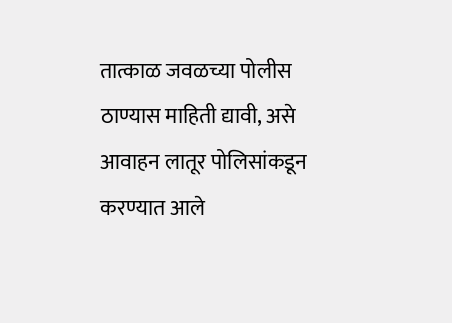तात्काळ जवळच्या पोलीस ठाण्यास माहिती द्यावी, असे आवाहन लातूर पोलिसांकडून करण्यात आले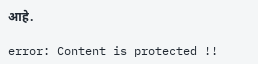आहे.

error: Content is protected !!